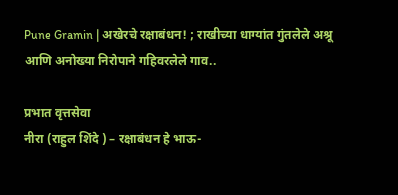Pune Gramin | अखेरचे रक्षाबंधन! ; राखीच्या धाग्यांत गुंतलेले अश्रू आणि अनोख्या निरोपाने गहिवरलेले गाव..

प्रभात वृत्तसेवा
नीरा (राहुल शिंदे ) – रक्षाबंधन हे भाऊ-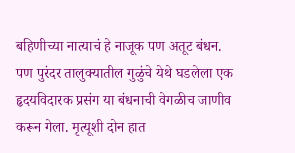बहिणीच्या नात्याचं हे नाजूक पण अतूट बंधन. पण पुरंदर तालुक्यातील गुळुंचे येथे घडलेला एक हृदयविदारक प्रसंग या बंधनाची वेगळीच जाणीव करून गेला. मृत्यूशी दोन हात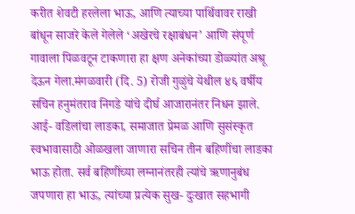करीत शेवटी हरलेला भाऊ, आणि त्याच्या पार्थिवावर राखी बांधून साजरे केले गेलेले ‘अखेरचे रक्षाबंधन’ आणि संपूर्ण गावाला पिळवटून टाकणारा हा क्षण अनेकांच्या डोळ्यांत अश्रू देऊन गेला.मंगळवारी (दि. 5) रोजी गुळुंचे येथील ४६ वर्षीय सचिन हनुमंतराव निगडे यांचे दीर्घ आजारानंतर निधन झाले.
आई- वडिलांचा लाडका, समाजात प्रेमळ आणि सुसंस्कृत स्वभावासाठी ओळखला जाणारा सचिन तीन बहिणींचा लाडका भाऊ होता. सर्व बहिणींच्या लग्नानंतरही त्यांचे ऋणानुबंध जपणारा हा भाऊ, त्यांच्या प्रत्येक सुख- दुःखात सहभागी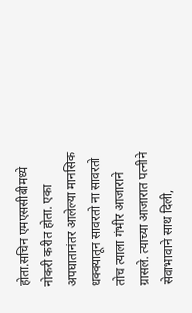होता.सचिन एमएससीबीमध्ये नोकरी करीत होता. एका अपघातानंतर आलेल्या मानसिक धक्क्यातून सावरतो ना सावरतो तोच त्याला गंभीर आजाराने ग्रासले. त्याच्या आजारात पत्नीने सेवाभावाने साथ दिली,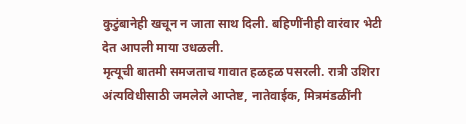कुटुंबानेही खचून न जाता साथ दिली. बहिणींनीही वारंवार भेटी देत आपली माया उधळली.
मृत्यूची बातमी समजताच गावात हळहळ पसरली. रात्री उशिरा अंत्यविधीसाठी जमलेले आप्तेष्ट, नातेवाईक, मित्रमंडळींनी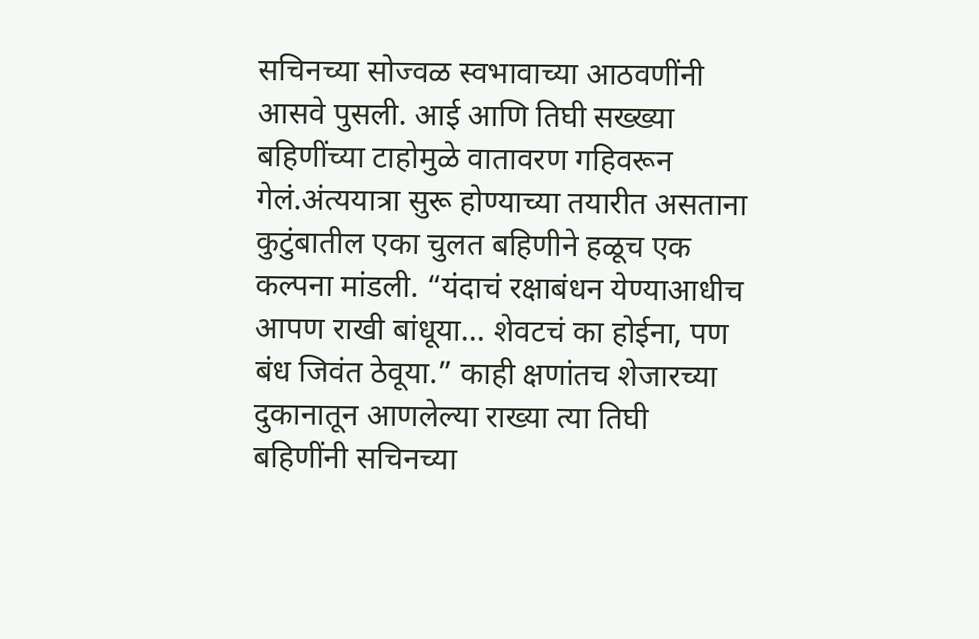सचिनच्या सोज्वळ स्वभावाच्या आठवणींनी आसवे पुसली. आई आणि तिघी सख्ख्या बहिणींच्या टाहोमुळे वातावरण गहिवरून गेलं.अंत्ययात्रा सुरू होण्याच्या तयारीत असताना कुटुंबातील एका चुलत बहिणीने हळूच एक कल्पना मांडली. “यंदाचं रक्षाबंधन येण्याआधीच आपण राखी बांधूया… शेवटचं का होईना, पण बंध जिवंत ठेवूया.” काही क्षणांतच शेजारच्या दुकानातून आणलेल्या राख्या त्या तिघी बहिणींनी सचिनच्या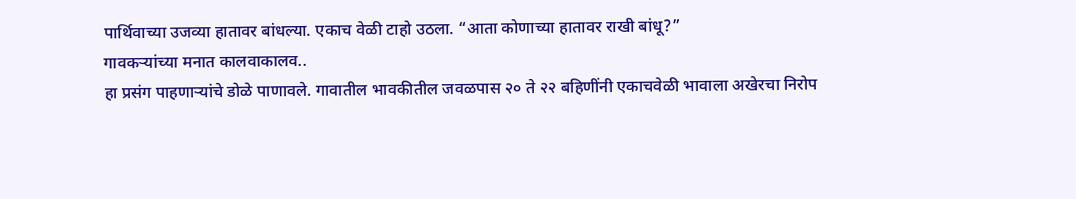पार्थिवाच्या उजव्या हातावर बांधल्या. एकाच वेळी टाहो उठला. “आता कोणाच्या हातावर राखी बांधू?”
गावकऱ्यांच्या मनात कालवाकालव..
हा प्रसंग पाहणाऱ्यांचे डोळे पाणावले. गावातील भावकीतील जवळपास २० ते २२ बहिणींनी एकाचवेळी भावाला अखेरचा निरोप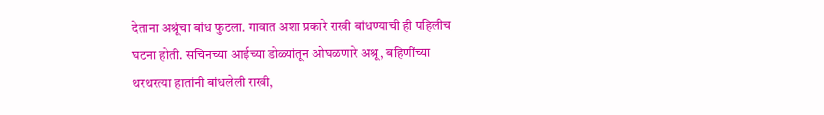देताना अश्रूंचा बांध फुटला. गावात अशा प्रकारे राखी बांधण्याची ही पहिलीच घटना होती. सचिनच्या आईच्या डोळ्यांतून ओघळणारे अश्रू, बहिणींच्या थरथरत्या हातांनी बांधलेली राखी,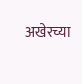अखेरच्या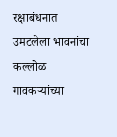रक्षाबंधनात उमटलेला भावनांचा कल्लोळ गावकऱ्यांच्या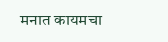मनात कायमचा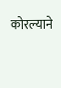कोरल्याने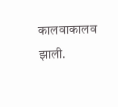कालवाकालव झाली.